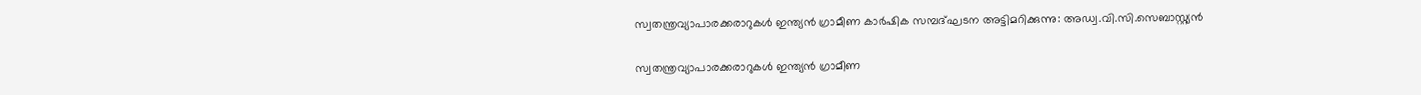സ്വതന്ത്രവ്യാപാരക്കരാറുകള്‍ ഇന്ത്യന്‍ ഗ്രാമീണ കാര്‍ഷിക സമ്പദ്ഘടന അട്ടിമറിക്കുന്നു: അഡ്വ.വി.സി.സെബാസ്റ്റ്യന്‍

സ്വതന്ത്രവ്യാപാരക്കരാറുകള്‍ ഇന്ത്യന്‍ ഗ്രാമീണ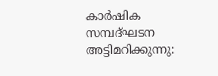കാര്‍ഷിക സമ്പദ്ഘടന അട്ടിമറിക്കുന്നു: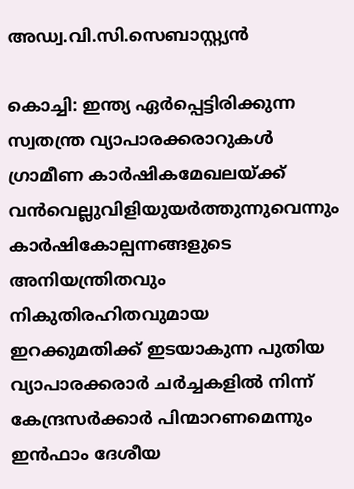അഡ്വ.വി.സി.സെബാസ്റ്റ്യന്‍

കൊച്ചി: ഇന്ത്യ ഏര്‍പ്പെട്ടിരിക്കുന്ന സ്വതന്ത്ര വ്യാപാരക്കരാറുകള്‍ ഗ്രാമീണ കാര്‍ഷികമേഖലയ്ക്ക് വന്‍വെല്ലുവിളിയുയര്‍ത്തുന്നുവെന്നും കാര്‍ഷികോല്പന്നങ്ങളുടെ അനിയന്ത്രിതവും നികുതിരഹിതവുമായ ഇറക്കുമതിക്ക് ഇടയാകുന്ന പുതിയ വ്യാപാരക്കരാര്‍ ചര്‍ച്ചകളില്‍ നിന്ന് കേന്ദ്രസര്‍ക്കാര്‍ പിന്മാറണമെന്നും ഇന്‍ഫാം ദേശീയ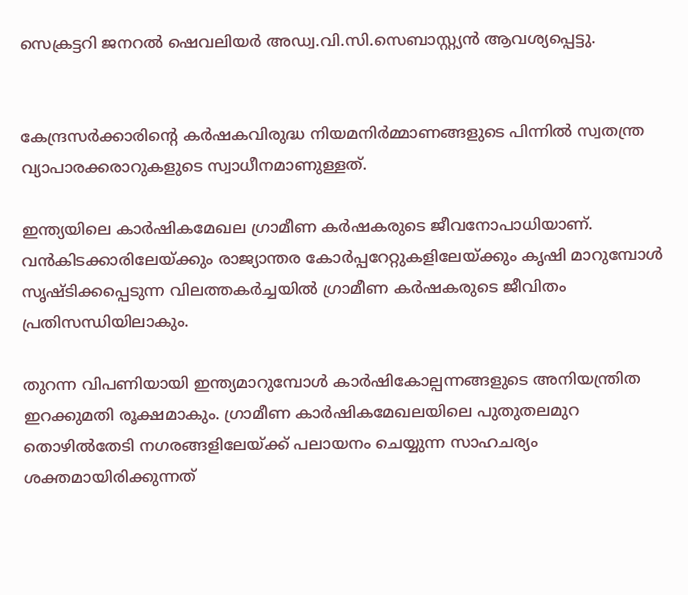സെക്രട്ടറി ജനറല്‍ ഷെവലിയര്‍ അഡ്വ.വി.സി.സെബാസ്റ്റ്യന്‍ ആവശ്യപ്പെട്ടു.


കേന്ദ്രസര്‍ക്കാരിന്റെ കര്‍ഷകവിരുദ്ധ നിയമനിര്‍മ്മാണങ്ങളുടെ പിന്നില്‍ സ്വതന്ത്ര വ്യാപാരക്കരാറുകളുടെ സ്വാധീനമാണുള്ളത്.

ഇന്ത്യയിലെ കാര്‍ഷികമേഖല ഗ്രാമീണ കര്‍ഷകരുടെ ജീവനോപാധിയാണ്. വന്‍കിടക്കാരിലേയ്ക്കും രാജ്യാന്തര കോര്‍പ്പറേറ്റുകളിലേയ്ക്കും കൃഷി മാറുമ്പോള്‍ സൃഷ്ടിക്കപ്പെടുന്ന വിലത്തകര്‍ച്ചയില്‍ ഗ്രാമീണ കര്‍ഷകരുടെ ജീവിതം പ്രതിസന്ധിയിലാകും.

തുറന്ന വിപണിയായി ഇന്ത്യമാറുമ്പോള്‍ കാര്‍ഷികോല്പന്നങ്ങളുടെ അനിയന്ത്രിത ഇറക്കുമതി രൂക്ഷമാകും. ഗ്രാമീണ കാര്‍ഷികമേഖലയിലെ പുതുതലമുറ തൊഴില്‍തേടി നഗരങ്ങളിലേയ്ക്ക് പലായനം ചെയ്യുന്ന സാഹചര്യം ശക്തമായിരിക്കുന്നത്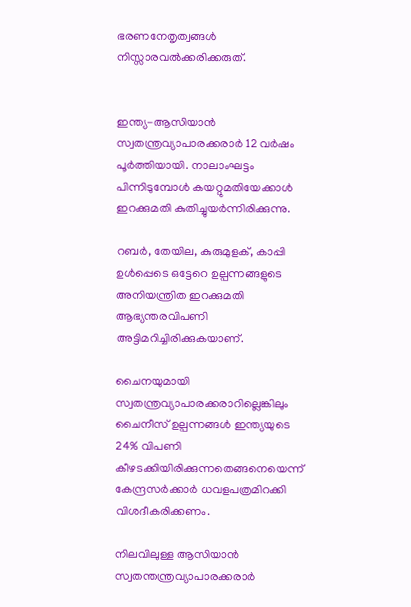ഭരണനേതൃത്വങ്ങള്‍ നിസ്സാരവല്‍ക്കരിക്കരുത്.


ഇന്ത്യ-ആസിയാന്‍ സ്വതന്ത്രവ്യാപാരക്കരാര്‍ 12 വര്‍ഷം പൂര്‍ത്തിയായി. നാലാംഘട്ടം പിന്നിടുമ്പോള്‍ കയറ്റുമതിയേക്കാള്‍ ഇറക്കുമതി കുതിച്ചുയര്‍ന്നിരിക്കുന്നു.

റബര്‍, തേയില, കുരുമുളക്, കാപ്പി ഉള്‍പ്പെടെ ഒട്ടേറെ ഉല്പന്നങ്ങളുടെ അനിയന്ത്രിത ഇറക്കുമതി ആഭ്യന്തരവിപണി അട്ടിമറിച്ചിരിക്കുകയാണ്.

ചൈനയുമായി സ്വതന്ത്രവ്യാപാരക്കരാറില്ലെങ്കിലും ചൈനീസ് ഉല്പന്നങ്ങള്‍ ഇന്ത്യയുടെ 24% വിപണി കീഴടക്കിയിരിക്കുന്നതെങ്ങനെയെന്ന് കേന്ദ്രസര്‍ക്കാര്‍ ധവളപത്രമിറക്കി വിശദീകരിക്കണം.

നിലവിലുള്ള ആസിയാന്‍ സ്വതന്തന്ത്രവ്യാപാരക്കരാര്‍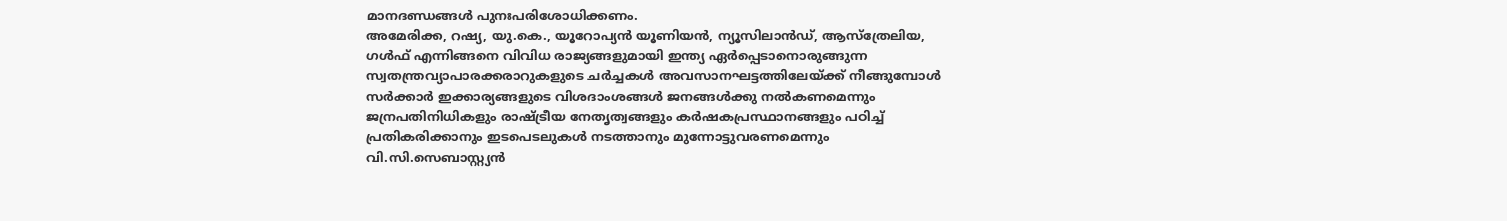മാനദണ്ഡങ്ങള്‍ പുനഃപരിശോധിക്കണം.
അമേരിക്ക, റഷ്യ, യു.കെ., യൂറോപ്യന്‍ യൂണിയന്‍, ന്യൂസിലാന്‍ഡ്, ആസ്‌ത്രേലിയ, ഗള്‍ഫ് എന്നിങ്ങനെ വിവിധ രാജ്യങ്ങളുമായി ഇന്ത്യ ഏര്‍പ്പെടാനൊരുങ്ങുന്ന സ്വതന്ത്രവ്യാപാരക്കരാറുകളുടെ ചര്‍ച്ചകള്‍ അവസാനഘട്ടത്തിലേയ്ക്ക് നീങ്ങുമ്പോള്‍ സര്‍ക്കാര്‍ ഇക്കാര്യങ്ങളുടെ വിശദാംശങ്ങള്‍ ജനങ്ങള്‍ക്കു നല്‍കണമെന്നും ജന്രപതിനിധികളും രാഷ്ട്രീയ നേതൃത്വങ്ങളും കര്‍ഷകപ്രസ്ഥാനങ്ങളും പഠിച്ച് പ്രതികരിക്കാനും ഇടപെടലുകള്‍ നടത്താനും മുന്നോട്ടുവരണമെന്നും വി.സി.സെബാസ്റ്റ്യന്‍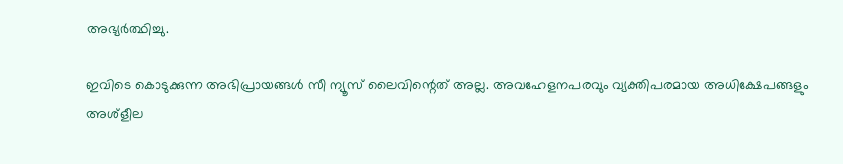അഭ്യര്‍ത്ഥിച്ചു.

ഇവിടെ കൊടുക്കുന്ന അഭിപ്രായങ്ങള്‍ സീ ന്യൂസ് ലൈവിന്റെത് അല്ല. അവഹേളനപരവും വ്യക്തിപരമായ അധിക്ഷേപങ്ങളും അശ്‌ളീല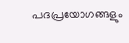പദപ്രയോഗങ്ങളും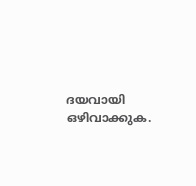ദയവായി ഒഴിവാക്കുക.